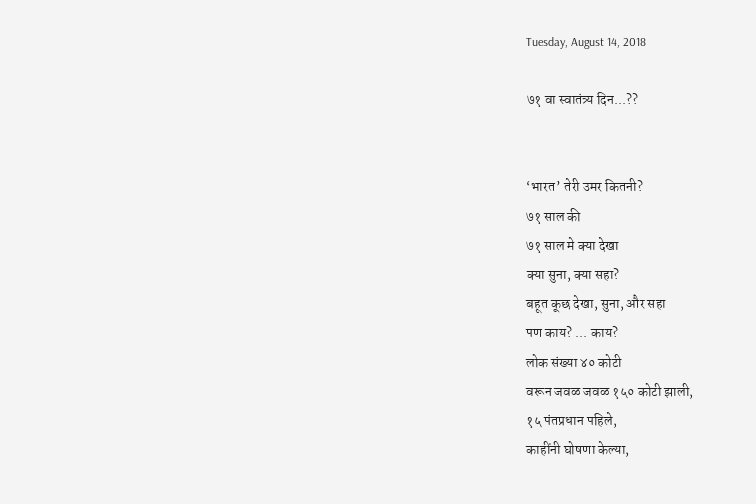Tuesday, August 14, 2018

७१ वा स्वातंत्र्य दिन...??


‘भारत’ तेरी उमर कितनी?
७१ साल की
७१ साल मे क्या देखा
क्या सुना, क्या सहा?
बहूत कूछ देखा, सुना, और सहा
पण काय? ... काय?
लोक संख्या ४० कोटी
वरून जवळ जवळ १५० कोटी झाली,
१५ पंतप्रधान पहिले,
काहींनी घोषणा केल्या,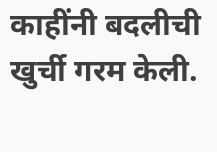काहींनी बदलीची खुर्ची गरम केली.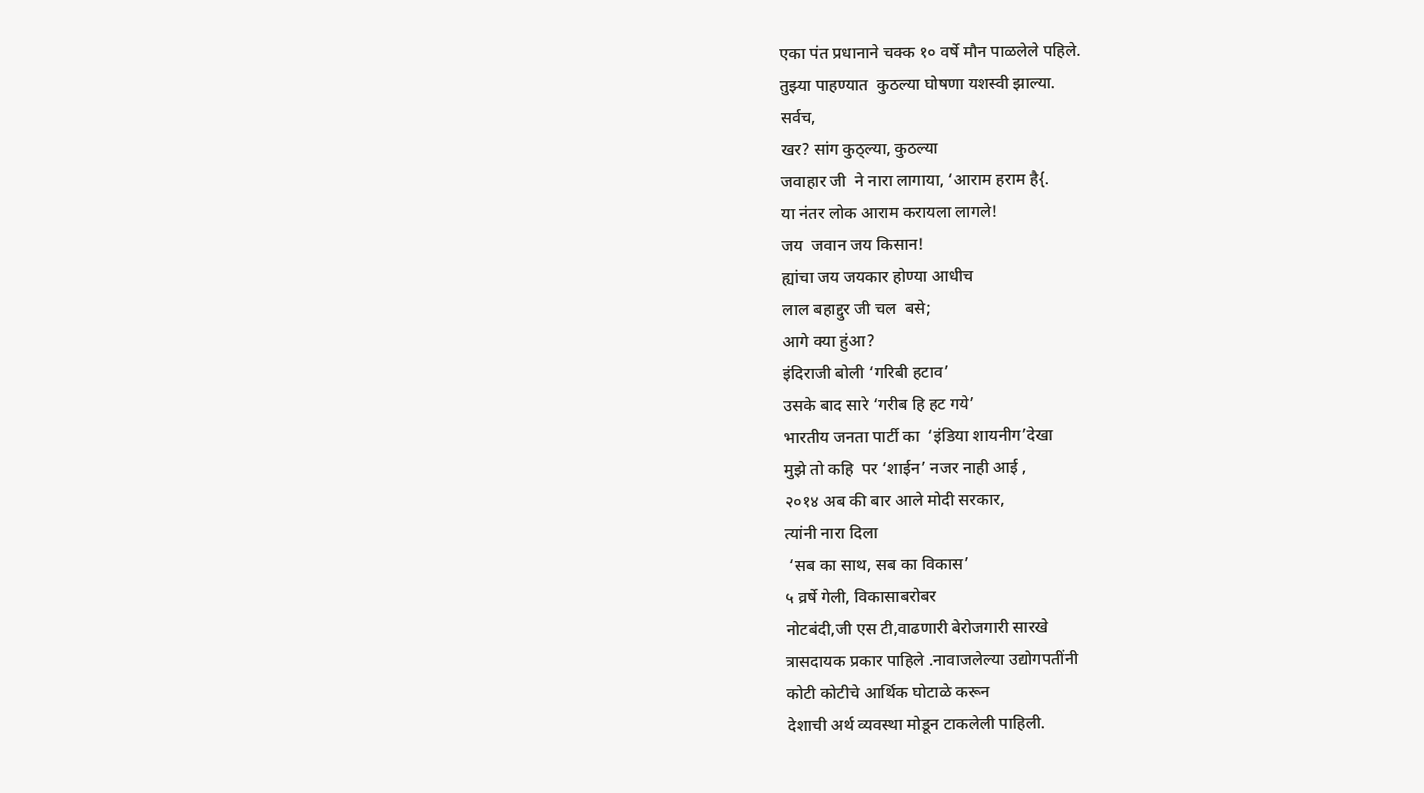एका पंत प्रधानाने चक्क १० वर्षे मौन पाळलेले पहिले.
तुझ्या पाहण्यात  कुठल्या घोषणा यशस्वी झाल्या.
सर्वच,
खर? सांग कुठ्ल्या, कुठल्या
जवाहार जी  ने नारा लागाया, ‘आराम हराम है{.
या नंतर लोक आराम करायला लागले!
जय  जवान जय किसान!
ह्यांचा जय जयकार होण्या आधीच
लाल बहाद्दुर जी चल  बसे;
आगे क्या हुंआ?
इंदिराजी बोली ‘गरिबी हटाव’
उसके बाद सारे ‘गरीब हि हट गये’
भारतीय जनता पार्टी का  ‘इंडिया शायनीग’देखा
मुझे तो कहि  पर ‘शाईन’ नजर नाही आई ,
२०१४ अब की बार आले मोदी सरकार,
त्यांनी नारा दिला
 ‘सब का साथ, सब का विकास’
५ व्रर्षे गेली, विकासाबरोबर
नोटबंदी,जी एस टी,वाढणारी बेरोजगारी सारखे
त्रासदायक प्रकार पाहिले .नावाजलेल्या उद्योगपतींनी
कोटी कोटीचे आर्थिक घोटाळे करून
देशाची अर्थ व्यवस्था मोडून टाकलेली पाहिली.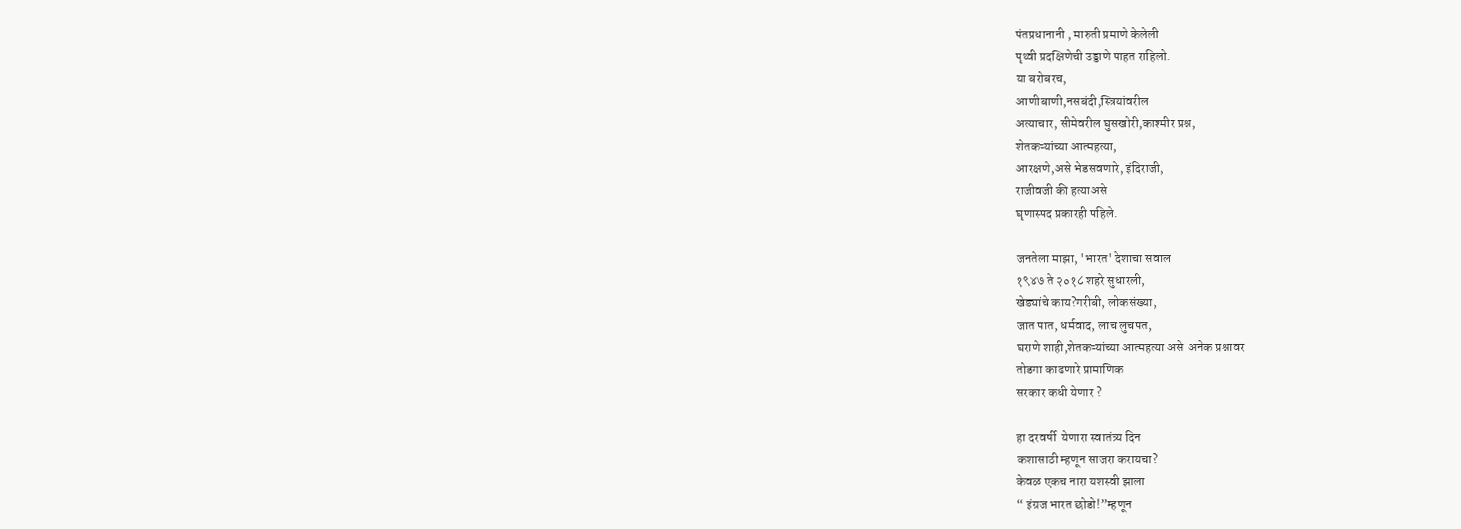पंतप्रधानानी , मारुती प्रमाणे केलेली
पृथ्वी प्रदक्षिणेची उड्डाणे पाहत राहिलो.
या बरोबरच,
आणीबाणी,नसबंदी,स्त्रियांवरील
अत्याचार, सीमेवरील घुसखोरी,काश्मीर प्रश्न,
शेतकऱ्यांच्या आत्महत्या,
आरक्षणे,असे भेडसवणारे, इंदिराजी,
राजीवजी की हत्याअसे
घृणास्पद प्रकारही पहिले.

जनतेला माझा, 'भारत' देशाचा सवाल
१९४७ ते २०१८ शहरे सुधारली,
खेड्यांचे काय?गरीबी, लोकसंख्या,
जात पात, धर्मवाद, लाच लुचपत,
घराणे शाही,शेतकऱ्यांच्या आत्महत्या असे  अनेक प्रश्नावर
तोडगा काढणारे प्रामाणिक
सरकार कधी येणार ?

हा दरवर्षी  येणारा स्वातंत्र्य दिन
कशासाठी म्हणून साजरा करायचा?
केवळ एकच नारा यशस्वी झाला
“ इंग्रज भारत छोडो!”म्हणून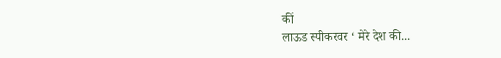कीं
लाऊड स्पीकरवर ‘ मेरे देश की...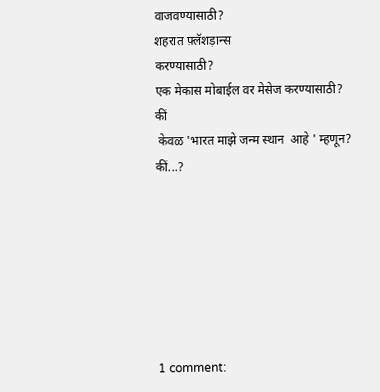वाजवण्यासाठी?
शहरात फ़्लॅशड़ान्स
करण्यासाठी?
एक मेकास मोबाईल वर मेसेज करण्यासाठी?
कीं
 केवळ 'भारत माझे जन्म स्थान  आहे ' म्हणून?
कीं...?







1 comment: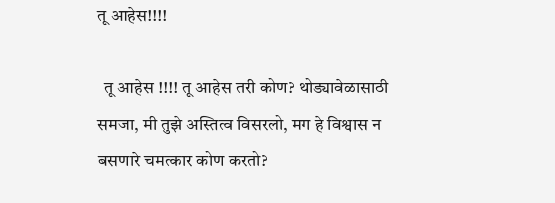तू आहेस!!!!

  तू आहेस !!!! तू आहेस तरी कोण? थोड्यावेळासाठी समजा, मी तुझे अस्तित्व विसरलो, मग हे विश्वास न बसणारे चमत्कार कोण करतो?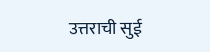उत्तराची सुई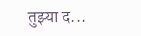तुझ्या द...